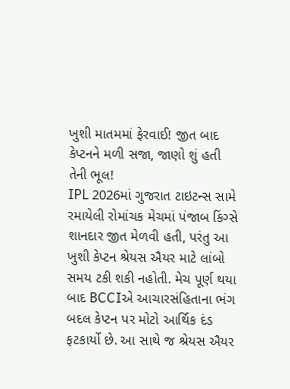ખુશી માતમમાં ફેરવાઈ! જીત બાદ કેપ્ટનને મળી સજા, જાણો શું હતી તેની ભૂલ!
IPL 2026માં ગુજરાત ટાઇટન્સ સામે રમાયેલી રોમાંચક મેચમાં પંજાબ કિંગ્સે શાનદાર જીત મેળવી હતી, પરંતુ આ ખુશી કેપ્ટન શ્રેયસ ઐયર માટે લાંબો સમય ટકી શકી નહોતી. મેચ પૂર્ણ થયા બાદ BCCIએ આચારસંહિતાના ભંગ બદલ કેપ્ટન પર મોટો આર્થિક દંડ ફટકાર્યો છે. આ સાથે જ શ્રેયસ ઐયર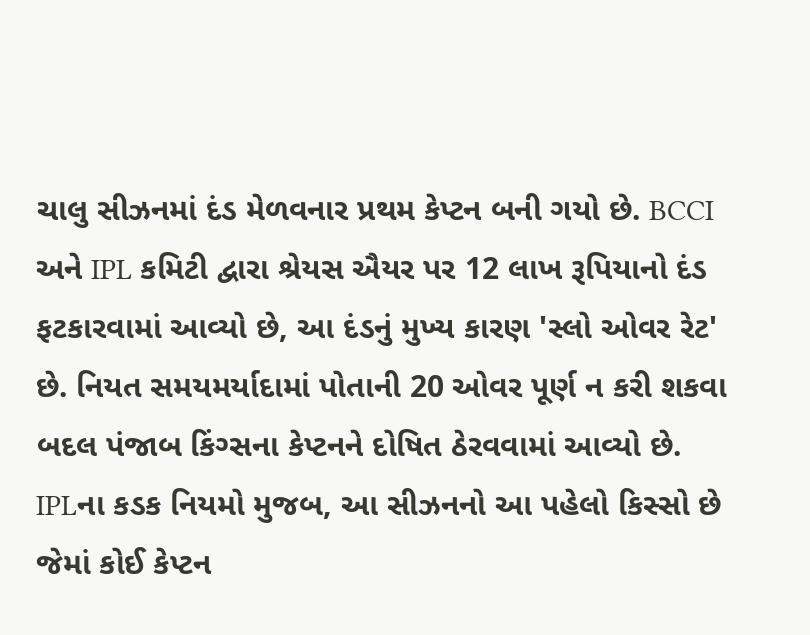ચાલુ સીઝનમાં દંડ મેળવનાર પ્રથમ કેપ્ટન બની ગયો છે. BCCI અને IPL કમિટી દ્વારા શ્રેયસ ઐયર પર 12 લાખ રૂપિયાનો દંડ ફટકારવામાં આવ્યો છે, આ દંડનું મુખ્ય કારણ 'સ્લો ઓવર રેટ' છે. નિયત સમયમર્યાદામાં પોતાની 20 ઓવર પૂર્ણ ન કરી શકવા બદલ પંજાબ કિંગ્સના કેપ્ટનને દોષિત ઠેરવવામાં આવ્યો છે.
IPLના કડક નિયમો મુજબ, આ સીઝનનો આ પહેલો કિસ્સો છે જેમાં કોઈ કેપ્ટન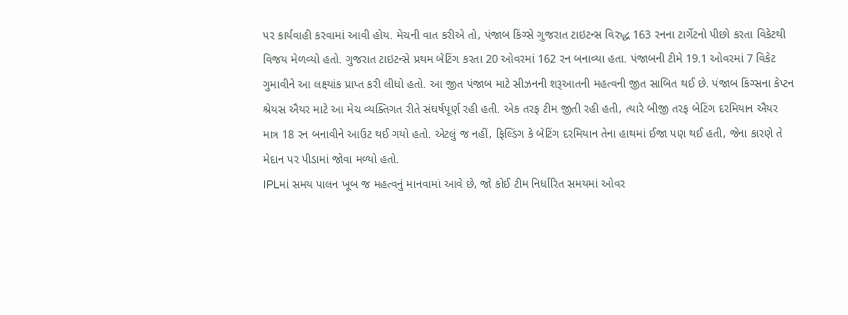પર કાર્યવાહી કરવામાં આવી હોય. મેચની વાત કરીએ તો, પંજાબ કિંગ્સે ગુજરાત ટાઇટન્સ વિરુદ્ધ 163 રનના ટાર્ગેટનો પીછો કરતા વિકેટથી વિજય મેળવ્યો હતો. ગુજરાત ટાઇટન્સે પ્રથમ બેટિંગ કરતા 20 ઓવરમાં 162 રન બનાવ્યા હતા. પંજાબની ટીમે 19.1 ઓવરમાં 7 વિકેટ ગુમાવીને આ લક્ષ્યાંક પ્રાપ્ત કરી લીધો હતો. આ જીત પંજાબ માટે સીઝનની શરૂઆતની મહત્વની જીત સાબિત થઈ છે. પંજાબ કિંગ્સના કેપ્ટન શ્રેયસ ઐયર માટે આ મેચ વ્યક્તિગત રીતે સંઘર્ષપૂર્ણ રહી હતી. એક તરફ ટીમ જીતી રહી હતી, ત્યારે બીજી તરફ બેટિંગ દરમિયાન ઐયર માત્ર 18 રન બનાવીને આઉટ થઈ ગયો હતો. એટલું જ નહીં, ફિલ્ડિંગ કે બેટિંગ દરમિયાન તેના હાથમાં ઈજા પણ થઈ હતી, જેના કારણે તે મેદાન પર પીડામાં જોવા મળ્યો હતો.
IPLમાં સમય પાલન ખૂબ જ મહત્વનું માનવામાં આવે છે, જો કોઈ ટીમ નિર્ધારિત સમયમાં ઓવર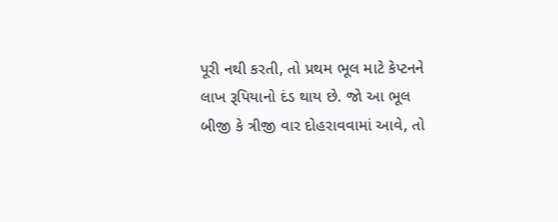પૂરી નથી કરતી, તો પ્રથમ ભૂલ માટે કેપ્ટનને લાખ રૂપિયાનો દંડ થાય છે. જો આ ભૂલ બીજી કે ત્રીજી વાર દોહરાવવામાં આવે, તો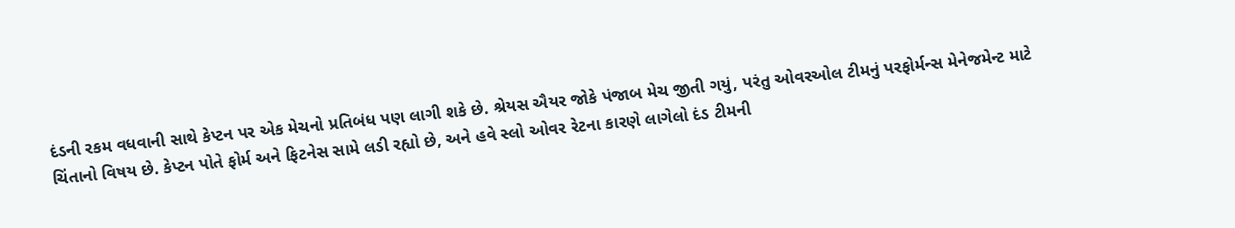દંડની રકમ વધવાની સાથે કેપ્ટન પર એક મેચનો પ્રતિબંધ પણ લાગી શકે છે. શ્રેયસ ઐયર જોકે પંજાબ મેચ જીતી ગયું, પરંતુ ઓવરઓલ ટીમનું પરફોર્મન્સ મેનેજમેન્ટ માટે ચિંતાનો વિષય છે. કેપ્ટન પોતે ફોર્મ અને ફિટનેસ સામે લડી રહ્યો છે, અને હવે સ્લો ઓવર રેટના કારણે લાગેલો દંડ ટીમની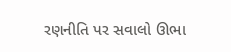રણનીતિ પર સવાલો ઊભા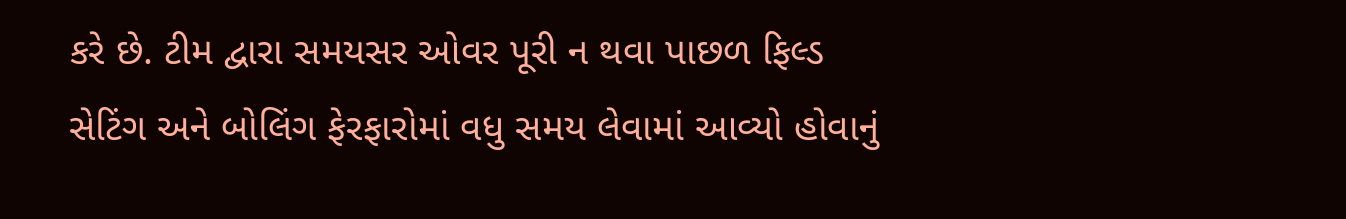કરે છે. ટીમ દ્વારા સમયસર ઓવર પૂરી ન થવા પાછળ ફિલ્ડ સેટિંગ અને બોલિંગ ફેરફારોમાં વધુ સમય લેવામાં આવ્યો હોવાનું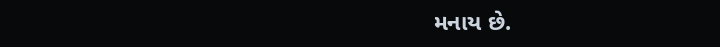મનાય છે.